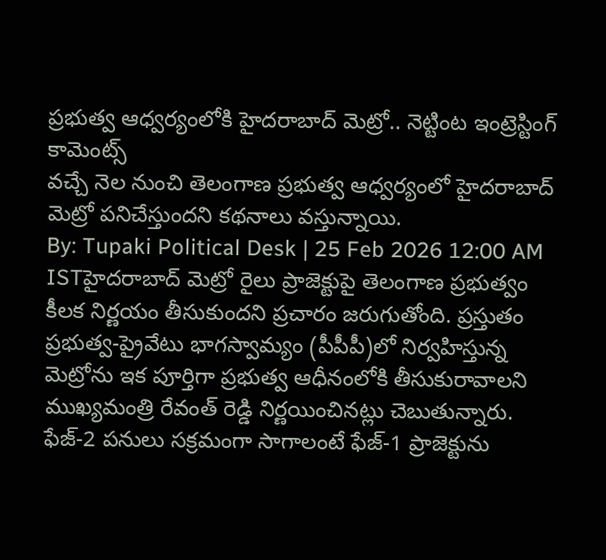ప్రభుత్వ ఆధ్వర్యంలోకి హైదరాబాద్ మెట్రో.. నెట్టింట ఇంట్రెస్టింగ్ కామెంట్స్
వచ్చే నెల నుంచి తెలంగాణ ప్రభుత్వ ఆధ్వర్యంలో హైదరాబాద్ మెట్రో పనిచేస్తుందని కథనాలు వస్తున్నాయి.
By: Tupaki Political Desk | 25 Feb 2026 12:00 AM ISTహైదరాబాద్ మెట్రో రైలు ప్రాజెక్టుపై తెలంగాణ ప్రభుత్వం కీలక నిర్ణయం తీసుకుందని ప్రచారం జరుగుతోంది. ప్రస్తుతం ప్రభుత్వ-ప్రైవేటు భాగస్వామ్యం (పీపీపీ)లో నిర్వహిస్తున్న మెట్రోను ఇక పూర్తిగా ప్రభుత్వ ఆధీనంలోకి తీసుకురావాలని ముఖ్యమంత్రి రేవంత్ రెడ్డి నిర్ణయించినట్లు చెబుతున్నారు. ఫేజ్-2 పనులు సక్రమంగా సాగాలంటే ఫేజ్-1 ప్రాజెక్టును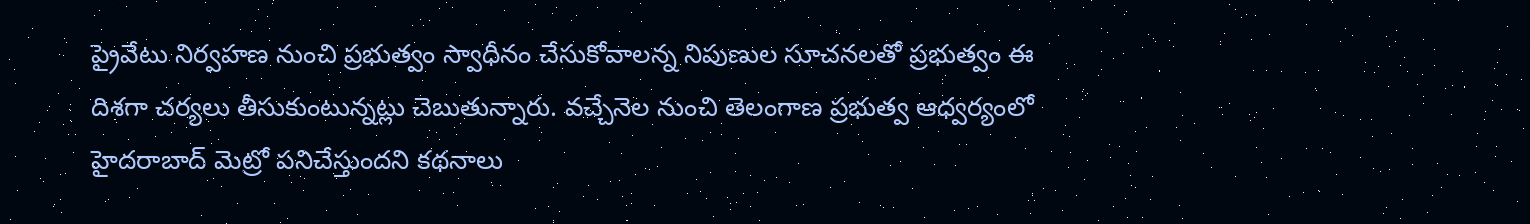ప్రైవేటు నిర్వహణ నుంచి ప్రభుత్వం స్వాధీనం చేసుకోవాలన్న నిపుణుల సూచనలతో ప్రభుత్వం ఈ దిశగా చర్యలు తీసుకుంటున్నట్లు చెబుతున్నారు. వచ్చేనెల నుంచి తెలంగాణ ప్రభుత్వ ఆధ్వర్యంలో హైదరాబాద్ మెట్రో పనిచేస్తుందని కథనాలు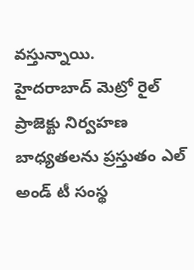వస్తున్నాయి.
హైదరాబాద్ మెట్రో రైల్ ప్రాజెక్టు నిర్వహణ బాధ్యతలను ప్రస్తుతం ఎల్ అండ్ టీ సంస్థ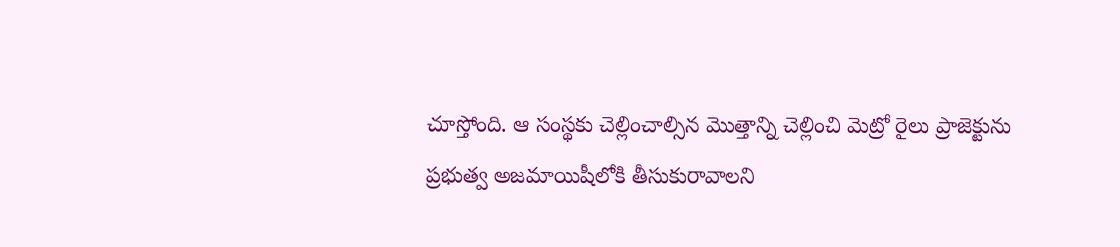చూస్తోంది. ఆ సంస్థకు చెల్లించాల్సిన మొత్తాన్ని చెల్లించి మెట్రో రైలు ప్రాజెక్టును ప్రభుత్వ అజమాయిషీలోకి తీసుకురావాలని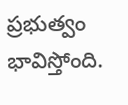ప్రభుత్వం భావిస్తోంది.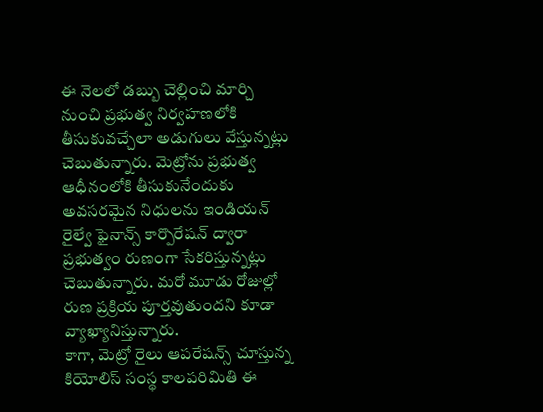ఈ నెలలో డబ్బు చెల్లించి మార్చి నుంచి ప్రభుత్వ నిర్వహణలోకి తీసుకువచ్చేలా అడుగులు వేస్తున్నట్లు చెబుతున్నారు. మెట్రోను ప్రభుత్వ ఆధీనంలోకి తీసుకునేందుకు అవసరమైన నిధులను ఇండియన్ రైల్వే ఫైనాన్స్ కార్పొరేషన్ ద్వారా ప్రభుత్వం రుణంగా సేకరిస్తున్నట్లు చెబుతున్నారు. మరో మూడు రోజుల్లో రుణ ప్రక్రియ పూర్తవుతుందని కూడా వ్యాఖ్యానిస్తున్నారు.
కాగా, మెట్రో రైలు ఆపరేషన్స్ చూస్తున్న కియోలిస్ సంస్థ కాలపరిమితి ఈ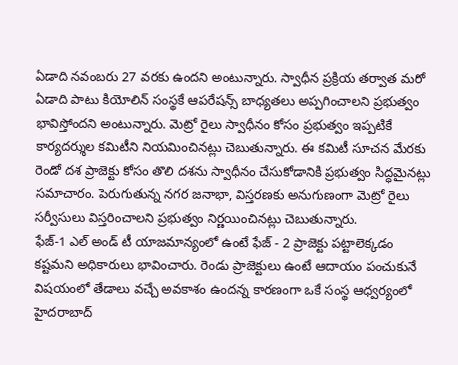ఏడాది నవంబరు 27 వరకు ఉందని అంటున్నారు. స్వాధీన ప్రక్రియ తర్వాత మరో ఏడాది పాటు కియోలిన్ సంస్థకే ఆపరేషన్స్ బాధ్యతలు అప్పగించాలని ప్రభుత్వం భావిస్తోందని అంటున్నారు. మెట్రో రైలు స్వాధీనం కోసం ప్రభుత్వం ఇప్పటికే కార్యదర్శుల కమిటీని నియమించినట్లు చెబుతున్నారు. ఈ కమిటీ సూచన మేరకు రెండో దశ ప్రాజెక్టు కోసం తొలి దశను స్వాధీనం చేసుకోడానికి ప్రభుత్వం సిద్ధమైనట్లు సమాచారం. పెరుగుతున్న నగర జనాభా, విస్తరణకు అనుగుణంగా మెట్రో రైలు సర్వీసులు విస్తరించాలని ప్రభుత్వం నిర్ణయించినట్లు చెబుతున్నారు.
ఫేజ్-1 ఎల్ అండ్ టీ యాజమాన్యంలో ఉంటే ఫేజ్ - 2 ప్రాజెక్టు పట్టాలెక్కడం కష్టమని అధికారులు భావించారు. రెండు ప్రాజెక్టులు ఉంటే ఆదాయం పంచుకునే విషయంలో తేడాలు వచ్చే అవకాశం ఉందన్న కారణంగా ఒకే సంస్థ ఆధ్వర్యంలో హైదరాబాద్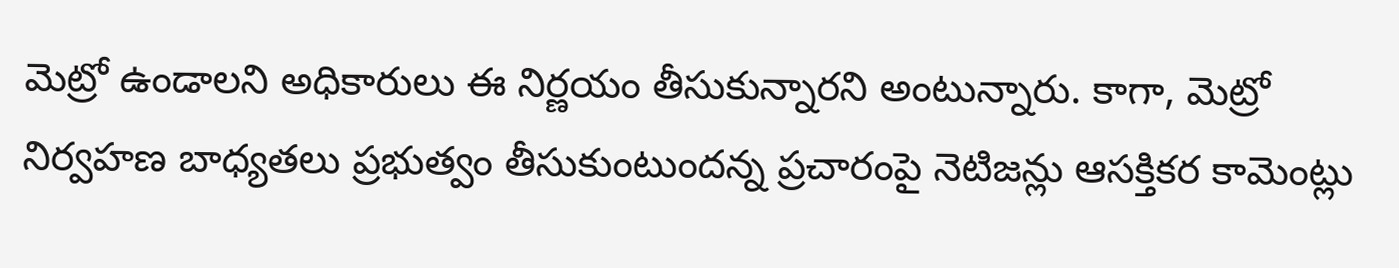మెట్రో ఉండాలని అధికారులు ఈ నిర్ణయం తీసుకున్నారని అంటున్నారు. కాగా, మెట్రో నిర్వహణ బాధ్యతలు ప్రభుత్వం తీసుకుంటుందన్న ప్రచారంపై నెటిజన్లు ఆసక్తికర కామెంట్లు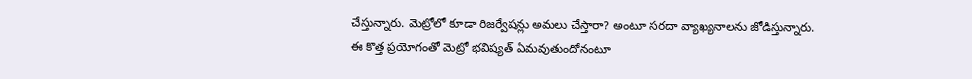చేస్తున్నారు. మెట్రోలో కూడా రిజర్వేషన్లు అమలు చేస్తారా? అంటూ సరదా వ్యాఖ్యనాలను జోడిస్తున్నారు. ఈ కొత్త ప్రయోగంతో మెట్రో భవిష్యత్ ఏమవుతుందోనంటూ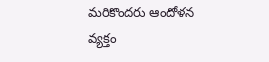మరికొందరు ఆందోళన వ్యక్తం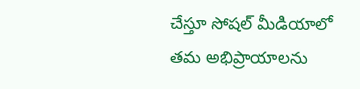చేస్తూ సోషల్ మీడియాలో తమ అభిప్రాయాలను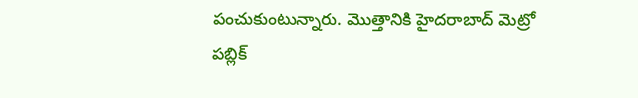పంచుకుంటున్నారు. మొత్తానికి హైదరాబాద్ మెట్రో పబ్లిక్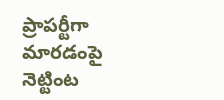ప్రాపర్టీగా మారడంపై నెట్టింట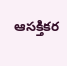ఆసక్తికర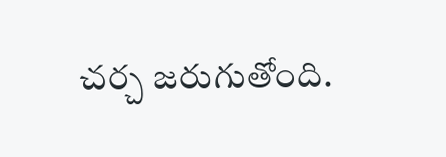చర్చ జరుగుతోంది.